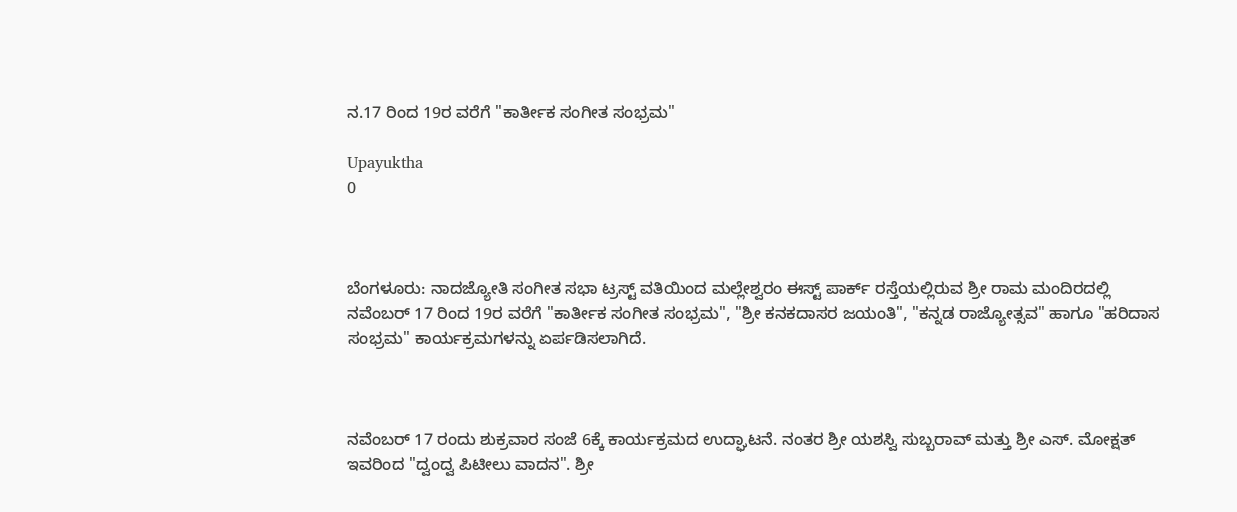ನ.17 ರಿಂದ 19ರ ವರೆಗೆ "ಕಾರ್ತೀಕ ಸಂಗೀತ ಸಂಭ್ರಮ"

Upayuktha
0



ಬೆಂಗಳೂರು: ನಾದಜ್ಯೋತಿ ಸಂಗೀತ ಸಭಾ ಟ್ರಸ್ಟ್ ವತಿಯಿಂದ ಮಲ್ಲೇಶ್ವರಂ ಈಸ್ಟ್ ಪಾರ್ಕ್ ರಸ್ತೆಯಲ್ಲಿರುವ ಶ್ರೀ ರಾಮ ಮಂದಿರದಲ್ಲಿ ನವೆಂಬರ್ 17 ರಿಂದ 19ರ ವರೆಗೆ "ಕಾರ್ತೀಕ ಸಂಗೀತ ಸಂಭ್ರಮ", "ಶ್ರೀ ಕನಕದಾಸರ ಜಯಂತಿ", "ಕನ್ನಡ ರಾಜ್ಯೋತ್ಸವ" ಹಾಗೂ "ಹರಿದಾಸ ಸಂಭ್ರಮ" ಕಾರ್ಯಕ್ರಮಗಳನ್ನು ಏರ್ಪಡಿಸಲಾಗಿದೆ.



ನವೆಂಬರ್ 17 ರಂದು ಶುಕ್ರವಾರ ಸಂಜೆ 6ಕ್ಕೆ ಕಾರ್ಯಕ್ರಮದ ಉದ್ಘಾಟನೆ. ನಂತರ ಶ್ರೀ ಯಶಸ್ವಿ ಸುಬ್ಬರಾವ್ ಮತ್ತು ಶ್ರೀ ಎಸ್. ಮೋಕ್ಷತ್ ಇವರಿಂದ "ದ್ವಂದ್ವ ಪಿಟೀಲು ವಾದನ". ಶ್ರೀ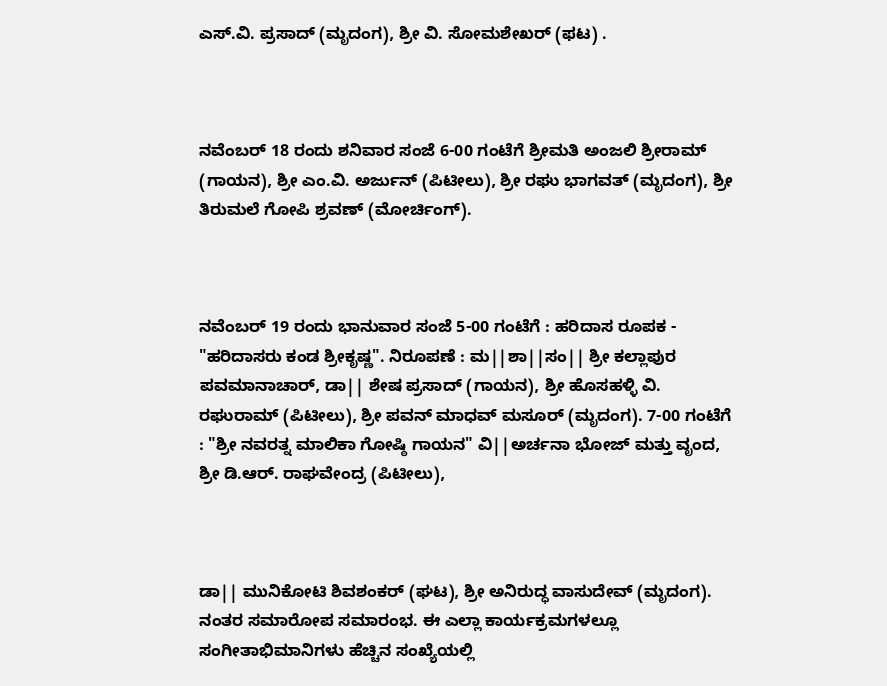ಎಸ್.ವಿ. ಪ್ರಸಾದ್ (ಮೃದಂಗ), ಶ್ರೀ ವಿ. ಸೋಮಶೇಖರ್ (ಫಟ) .



ನವೆಂಬರ್ 18 ರಂದು ಶನಿವಾರ ಸಂಜೆ 6-00 ಗಂಟೆಗೆ ಶ್ರೀಮತಿ ಅಂಜಲಿ ಶ್ರೀರಾಮ್ (ಗಾಯನ), ಶ್ರೀ ಎಂ.ವಿ. ಅರ್ಜುನ್ (ಪಿಟೀಲು), ಶ್ರೀ ರಘು ಭಾಗವತ್ (ಮೃದಂಗ), ಶ್ರೀ ತಿರುಮಲೆ ಗೋಪಿ ಶ್ರವಣ್ (ಮೋರ್ಚಿಂಗ್).



ನವೆಂಬರ್ 19 ರಂದು ಭಾನುವಾರ ಸಂಜೆ 5-00 ಗಂಟೆಗೆ : ಹರಿದಾಸ ರೂಪಕ - "ಹರಿದಾಸರು ಕಂಡ ಶ್ರೀಕೃಷ್ಣ". ನಿರೂಪಣೆ : ಮ||ಶಾ||ಸಂ|| ಶ್ರೀ ಕಲ್ಲಾಪುರ ಪವಮಾನಾಚಾರ್, ಡಾ|| ಶೇಷ ಪ್ರಸಾದ್ (ಗಾಯನ), ಶ್ರೀ ಹೊಸಹಳ್ಳಿ ವಿ. ರಘುರಾಮ್ (ಪಿಟೀಲು), ಶ್ರೀ ಪವನ್ ಮಾಧವ್ ಮಸೂರ್ (ಮೃದಂಗ). 7-00 ಗಂಟೆಗೆ : "ಶ್ರೀ ನವರತ್ನ ಮಾಲಿಕಾ ಗೋಷ್ಠಿ ಗಾಯನ" ವಿ||ಅರ್ಚನಾ ಭೋಜ್ ಮತ್ತು ವೃಂದ, ಶ್ರೀ ಡಿ.ಆರ್. ರಾಘವೇಂದ್ರ (ಪಿಟೀಲು),



ಡಾ|| ಮುನಿಕೋಟಿ ಶಿವಶಂಕರ್ (ಘಟ), ಶ್ರೀ ಅನಿರುದ್ಧ ವಾಸುದೇವ್ (ಮೃದಂಗ). ನಂತರ ಸಮಾರೋಪ ಸಮಾರಂಭ. ಈ ಎಲ್ಲಾ ಕಾರ್ಯಕ್ರಮಗಳಲ್ಲೂ ಸಂಗೀತಾಭಿಮಾನಿಗಳು ಹೆಚ್ಚಿನ ಸಂಖ್ಯೆಯಲ್ಲಿ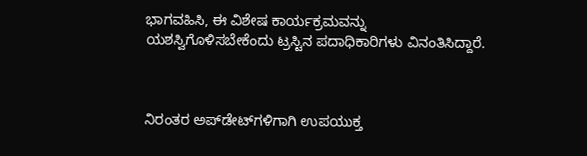ಭಾಗವಹಿಸಿ, ಈ ವಿಶೇಷ ಕಾರ್ಯಕ್ರಮವನ್ನು ಯಶಸ್ವಿಗೊಳಿಸಬೇಕೆಂದು ಟ್ರಸ್ಟಿನ ಪದಾಧಿಕಾರಿಗಳು ವಿನಂತಿಸಿದ್ದಾರೆ.



ನಿರಂತರ ಅಪ್‌ಡೇಟ್‌ಗಳಿಗಾಗಿ ಉಪಯುಕ್ತ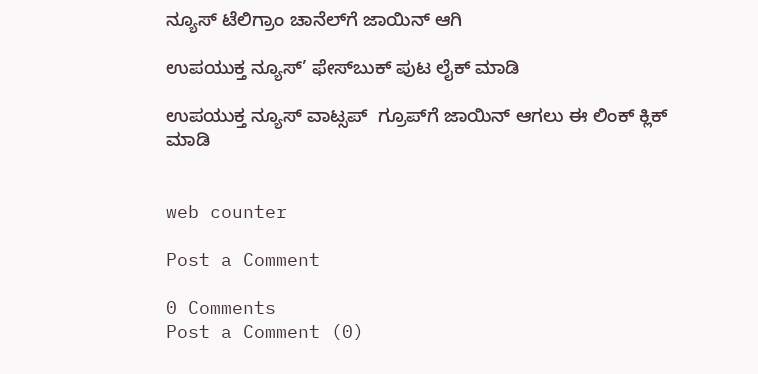ನ್ಯೂಸ್‌ ಟೆಲಿಗ್ರಾಂ ಚಾನೆಲ್‌ಗೆ ಜಾಯಿನ್‌ ಆಗಿ

ಉಪಯುಕ್ತ ನ್ಯೂಸ್‌’ ಫೇಸ್‌ಬುಕ್ ಪುಟ ಲೈಕ್ ಮಾಡಿ

ಉಪಯುಕ್ತ ನ್ಯೂಸ್‌ ವಾಟ್ಸಪ್‌  ಗ್ರೂಪ್‌ಗೆ ಜಾಯಿನ್ ಆಗಲು ಈ ಲಿಂಕ್ ಕ್ಲಿಕ್ ಮಾಡಿ


web counter

Post a Comment

0 Comments
Post a Comment (0)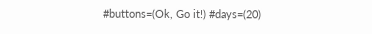#buttons=(Ok, Go it!) #days=(20)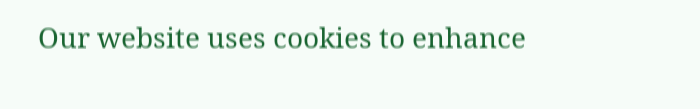Our website uses cookies to enhance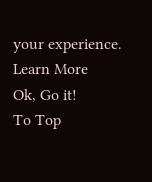your experience. Learn More
Ok, Go it!
To Top